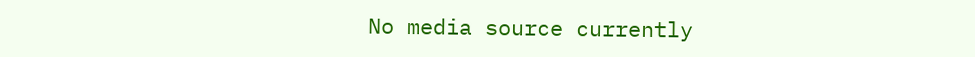No media source currently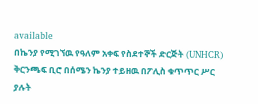available
በኬንያ የሚገኘዉ የዓለም አቀፍ የስደተኞች ድርጅት (UNHCR) ቅርንጫፍ ቢሮ በሰሜን ኬንያ ተይዘዉ በፖሊስ ቁጥጥር ሥር ያሉት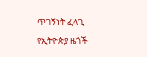ጥገኝነት ፈላጊ የኢትዮጵያ ዜጎች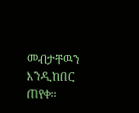መብታቸዉን እንዲከበር ጠየቀ።